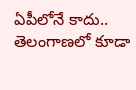ఏపీలోనే కాదు.. తెలంగాణలో కూడా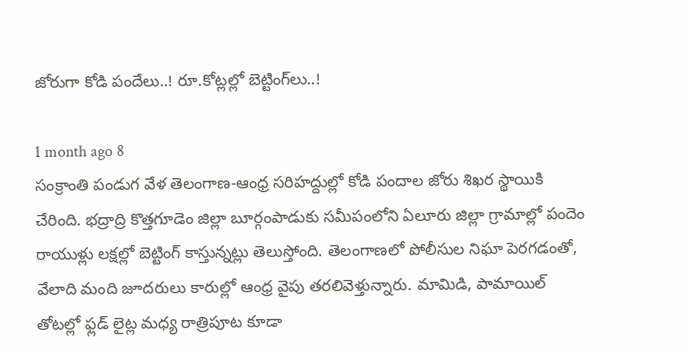జోరుగా కోడి పందేలు..! రూ.కోట్లల్లో బెట్టింగ్‌లు..!

1 month ago 8
సంక్రాంతి పండుగ వేళ తెలంగాణ-ఆంధ్ర సరిహద్దుల్లో కోడి పందాల జోరు శిఖర స్థాయికి చేరింది. భద్రాద్రి కొత్తగూడెం జిల్లా బూర్గంపాడుకు సమీపంలోని ఏలూరు జిల్లా గ్రామాల్లో పందెం రాయుళ్లు లక్షల్లో బెట్టింగ్ కాస్తున్నట్లు తెలుస్తోంది. తెలంగాణలో పోలీసుల నిఘా పెరగడంతో, వేలాది మంది జూదరులు కారుల్లో ఆంధ్ర వైపు తరలివెళ్తున్నారు. మామిడి, పామాయిల్ తోటల్లో ఫ్లడ్ లైట్ల మధ్య రాత్రిపూట కూడా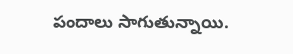పందాలు సాగుతున్నాయి.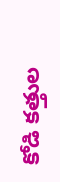కోడి కత్తుల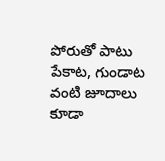పోరుతో పాటు పేకాట, గుండాట వంటి జూదాలు కూడా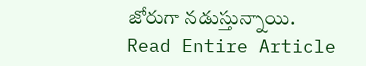జోరుగా నడుస్తున్నాయి.
Read Entire Article